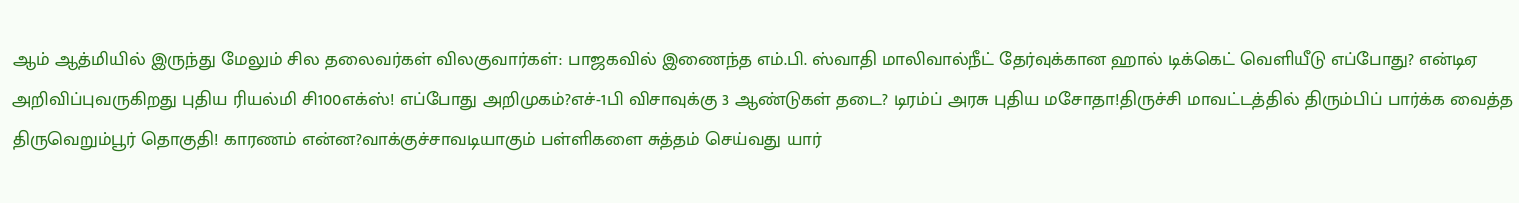ஆம் ஆத்மியில் இருந்து மேலும் சில தலைவர்கள் விலகுவார்கள்: பாஜகவில் இணைந்த எம்.பி. ஸ்வாதி மாலிவால்நீட் தேர்வுக்கான ஹால் டிக்கெட் வெளியீடு எப்போது? என்டிஏ அறிவிப்புவருகிறது புதிய ரியல்மி சி100எக்ஸ்! எப்போது அறிமுகம்?எச்-1பி விசாவுக்கு 3 ஆண்டுகள் தடை? டிரம்ப் அரசு புதிய மசோதா!திருச்சி மாவட்டத்தில் திரும்பிப் பார்க்க வைத்த திருவெறும்பூர் தொகுதி! காரணம் என்ன?வாக்குச்சாவடியாகும் பள்ளிகளை சுத்தம் செய்வது யார்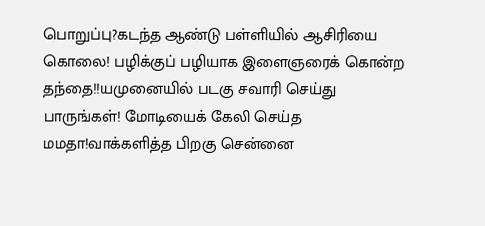பொறுப்பு?கடந்த ஆண்டு பள்ளியில் ஆசிரியை கொலை! பழிக்குப் பழியாக இளைஞரைக் கொன்ற தந்தை!!யமுனையில் படகு சவாரி செய்து பாருங்கள்! மோடியைக் கேலி செய்த மமதா!வாக்களித்த பிறகு சென்னை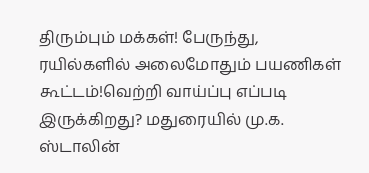திரும்பும் மக்கள்! பேருந்து, ரயில்களில் அலைமோதும் பயணிகள் கூட்டம்!வெற்றி வாய்ப்பு எப்படி இருக்கிறது? மதுரையில் மு.க. ஸ்டாலின்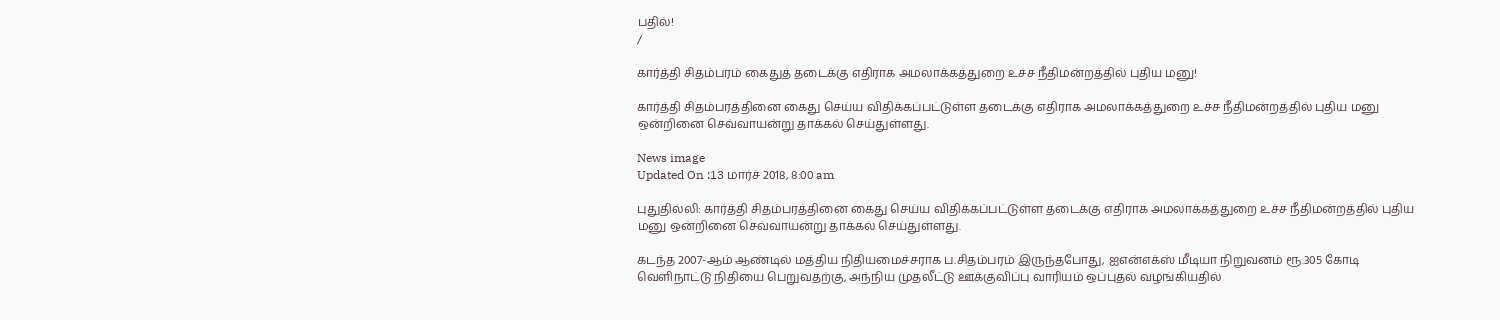பதில்!
/

கார்த்தி சிதம்பரம் கைதுத் தடைக்கு எதிராக அமலாக்கத்துறை உச்ச நீதிமன்றத்தில் புதிய மனு!

கார்த்தி சிதம்பரத்தினை கைது செய்ய விதிக்கப்பட்டுள்ள தடைக்கு எதிராக அமலாக்கத்துறை உச்ச நீதிமன்றத்தில் புதிய மனு ஒன்றினை செவ்வாயன்று தாக்கல் செய்துள்ளது.

News image
Updated On :13 மார்ச் 2018, 8:00 am

புதுதில்லி: கார்த்தி சிதம்பரத்தினை கைது செய்ய விதிக்கப்பட்டுள்ள தடைக்கு எதிராக அமலாக்கத்துறை உச்ச நீதிமன்றத்தில் புதிய மனு ஒன்றினை செவ்வாயன்று தாக்கல் செய்துள்ளது.

கடந்த 2007-ஆம் ஆண்டில் மத்திய நிதியமைச்சராக ப.சிதம்பரம் இருந்தபோது, ஐஎன்எக்ஸ் மீடியா நிறுவனம் ரூ.305 கோடி வெளிநாட்டு நிதியை பெறுவதற்கு, அந்நிய முதலீட்டு ஊக்குவிப்பு வாரியம் ஒப்புதல் வழங்கியதில்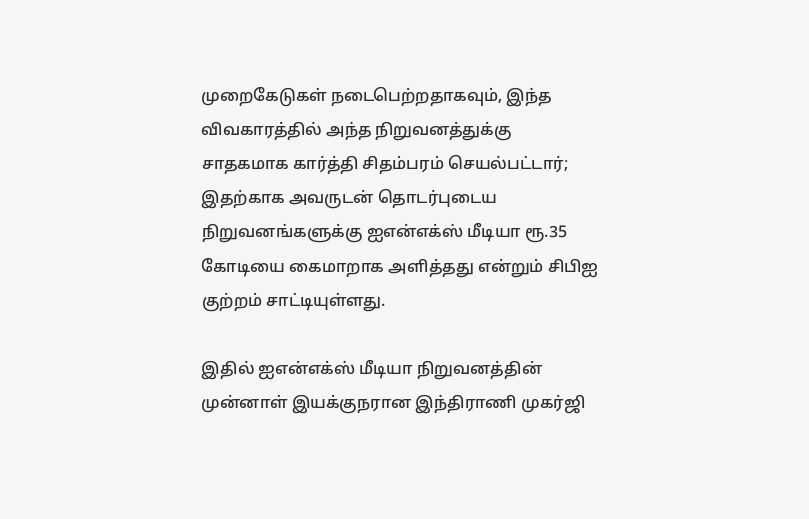முறைகேடுகள் நடைபெற்றதாகவும், இந்த விவகாரத்தில் அந்த நிறுவனத்துக்கு சாதகமாக கார்த்தி சிதம்பரம் செயல்பட்டார்; இதற்காக அவருடன் தொடர்புடைய நிறுவனங்களுக்கு ஐஎன்எக்ஸ் மீடியா ரூ.35 கோடியை கைமாறாக அளித்தது என்றும் சிபிஐ குற்றம் சாட்டியுள்ளது.

இதில் ஐஎன்எக்ஸ் மீடியா நிறுவனத்தின் முன்னாள் இயக்குநரான இந்திராணி முகர்ஜி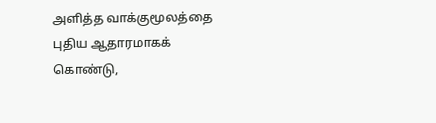அளித்த வாக்குமூலத்தை புதிய ஆதாரமாகக் கொண்டு,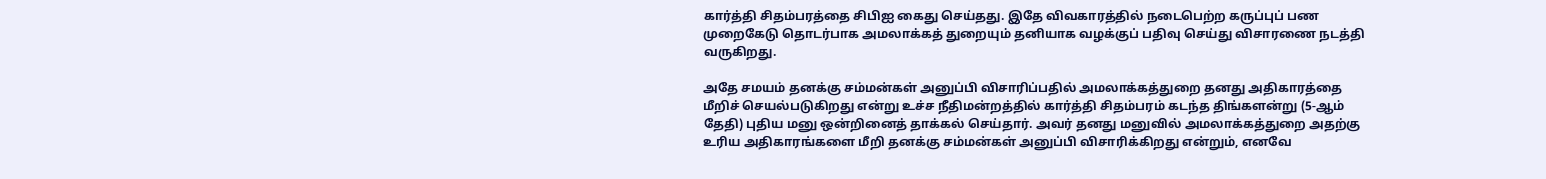கார்த்தி சிதம்பரத்தை சிபிஐ கைது செய்தது. இதே விவகாரத்தில் நடைபெற்ற கருப்புப் பண முறைகேடு தொடர்பாக அமலாக்கத் துறையும் தனியாக வழக்குப் பதிவு செய்து விசாரணை நடத்தி வருகிறது.

அதே சமயம் தனக்கு சம்மன்கள் அனுப்பி விசாரிப்பதில் அமலாக்கத்துறை தனது அதிகாரத்தை மீறிச் செயல்படுகிறது என்று உச்ச நீதிமன்றத்தில் கார்த்தி சிதம்பரம் கடந்த திங்களன்று (5-ஆம் தேதி) புதிய மனு ஒன்றினைத் தாக்கல் செய்தார். அவர் தனது மனுவில் அமலாக்கத்துறை அதற்கு உரிய அதிகாரங்களை மீறி தனக்கு சம்மன்கள் அனுப்பி விசாரிக்கிறது என்றும், எனவே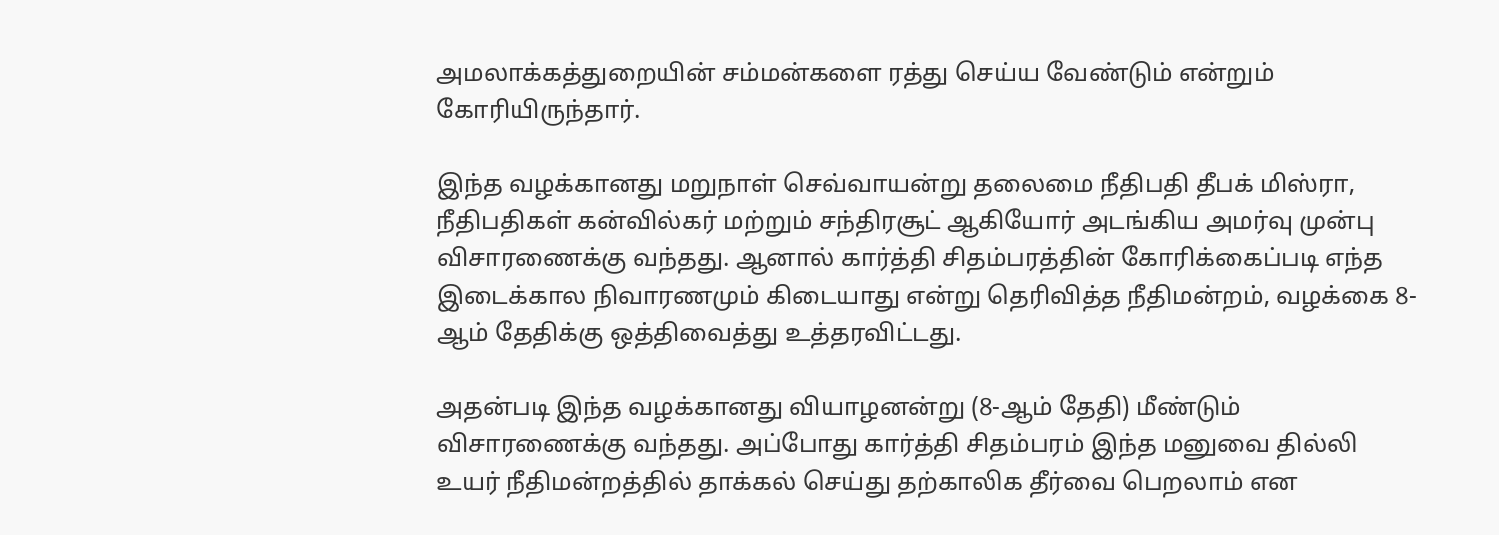அமலாக்கத்துறையின் சம்மன்களை ரத்து செய்ய வேண்டும் என்றும் கோரியிருந்தார்.

இந்த வழக்கானது மறுநாள் செவ்வாயன்று தலைமை நீதிபதி தீபக் மிஸ்ரா, நீதிபதிகள் கன்வில்கர் மற்றும் சந்திரசூட் ஆகியோர் அடங்கிய அமர்வு முன்பு விசாரணைக்கு வந்தது. ஆனால் கார்த்தி சிதம்பரத்தின் கோரிக்கைப்படி எந்த இடைக்கால நிவாரணமும் கிடையாது என்று தெரிவித்த நீதிமன்றம், வழக்கை 8-ஆம் தேதிக்கு ஒத்திவைத்து உத்தரவிட்டது.

அதன்படி இந்த வழக்கானது வியாழனன்று (8-ஆம் தேதி) மீண்டும் விசாரணைக்கு வந்தது. அப்போது கார்த்தி சிதம்பரம் இந்த மனுவை தில்லி உயர் நீதிமன்றத்தில் தாக்கல் செய்து தற்காலிக தீர்வை பெறலாம் என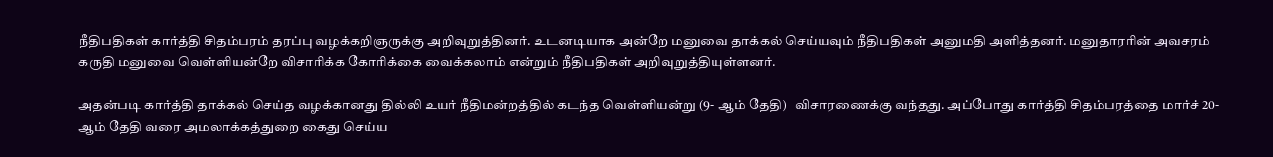நீதிபதிகள் கார்த்தி சிதம்பரம் தரப்பு வழக்கறிஞருக்கு அறிவுறுத்தினர். உடனடியாக அன்றே மனுவை தாக்கல் செய்யவும் நீதிபதிகள் அனுமதி அளித்தனர். மனுதாரரின் அவசரம் கருதி மனுவை வெள்ளியன்றே விசாரிக்க கோரிக்கை வைக்கலாம் என்றும் நீதிபதிகள் அறிவுறுத்தியுள்ளனர்.

அதன்படி கார்த்தி தாக்கல் செய்த வழக்கானது தில்லி உயர் நீதிமன்றத்தில் கடந்த வெள்ளியன்று (9- ஆம் தேதி)   விசாரணைக்கு வந்தது. அப்போது கார்த்தி சிதம்பரத்தை மார்ச் 20-ஆம் தேதி வரை அமலாக்கத்துறை கைது செய்ய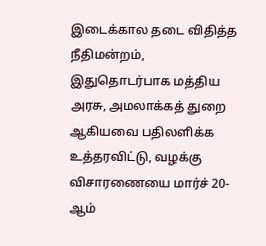இடைக்கால தடை விதித்த நீதிமன்றம், இதுதொடர்பாக மத்திய அரசு, அமலாக்கத் துறை ஆகியவை பதிலளிக்க உத்தரவிட்டு, வழக்கு விசாரணையை மார்ச் 20-ஆம்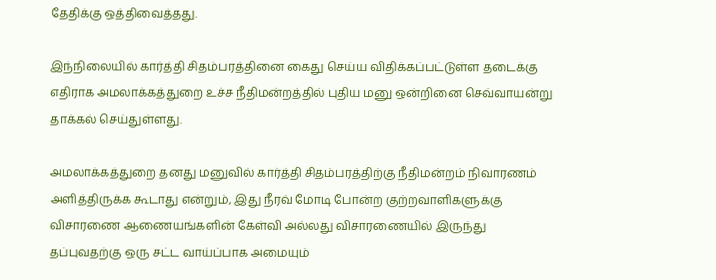தேதிக்கு ஒத்திவைத்தது.

இந்நிலையில் கார்த்தி சிதம்பரத்தினை கைது செய்ய விதிக்கப்பட்டுள்ள தடைக்கு எதிராக அமலாக்கத்துறை உச்ச நீதிமன்றத்தில் புதிய மனு ஒன்றினை செவ்வாயன்று தாக்கல் செய்துள்ளது.

அமலாக்கத்துறை தனது மனுவில் கார்த்தி சிதம்பரத்திற்கு நீதிமன்றம் நிவாரணம் அளித்திருக்க கூடாது என்றும், இது நீரவ் மோடி போன்ற குற்றவாளிகளுக்கு விசாரணை ஆணையங்களின் கேள்வி அல்லது விசாரணையில் இருந்து தப்புவதற்கு ஒரு சட்ட வாய்ப்பாக அமையும்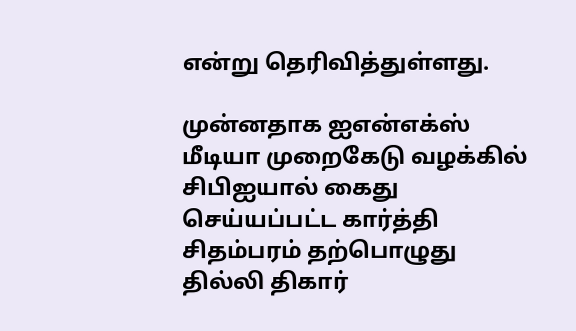என்று தெரிவித்துள்ளது.

முன்னதாக ஐஎன்எக்ஸ் மீடியா முறைகேடு வழக்கில் சிபிஐயால் கைது செய்யப்பட்ட கார்த்தி சிதம்பரம் தற்பொழுது தில்லி திகார்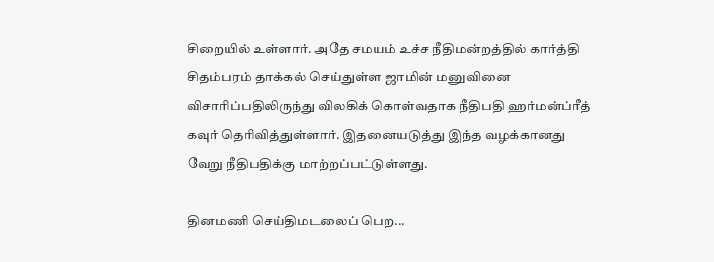சிறையில் உள்ளார். அதே சமயம் உச்ச நீதிமன்றத்தில் கார்த்தி சிதம்பரம் தாக்கல் செய்துள்ள ஜாமின் மனுவினை விசாரிப்பதிலிருந்து விலகிக் கொள்வதாக நீதிபதி ஹர்மன்ப்ரீத் கவுர் தெரிவித்துள்ளார். இதனையடுத்து இந்த வழக்கானது வேறு நீதிபதிக்கு மாற்றப்பட்டுள்ளது.

தினமணி செய்திமடலைப் பெற...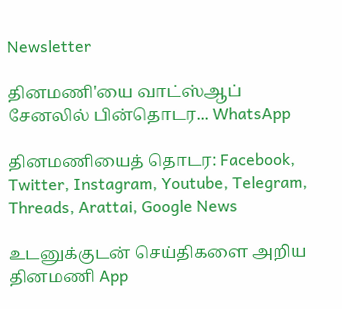Newsletter

தினமணி'யை வாட்ஸ்ஆப் சேனலில் பின்தொடர... WhatsApp

தினமணியைத் தொடர: Facebook, Twitter, Instagram, Youtube, Telegram, Threads, Arattai, Google News

உடனுக்குடன் செய்திகளை அறிய தினமணி App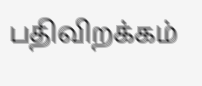பதிவிறக்கம்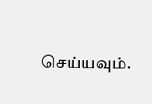செய்யவும்.